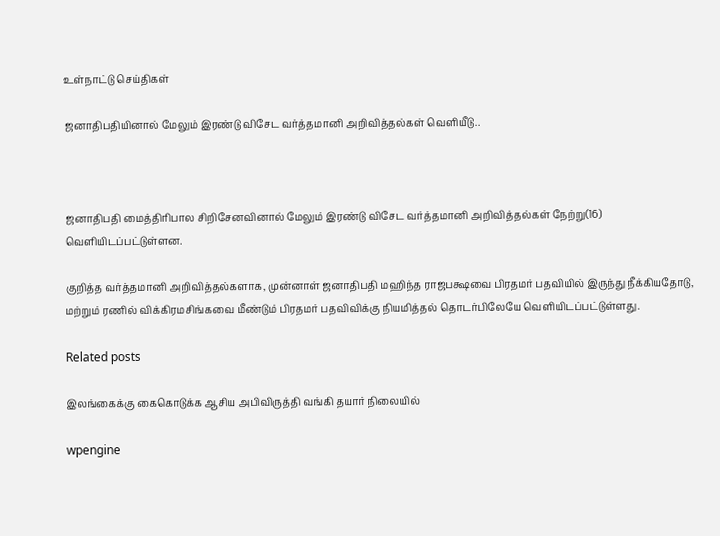உள்நாட்டு செய்திகள்

ஜனாதிபதியினால் மேலும் இரண்டு விசேட வர்த்தமானி அறிவித்தல்கள் வெளியீடு..



ஜனாதிபதி மைத்திரிபால சிறிசேனவினால் மேலும் இரண்டு விசேட வர்த்தமானி அறிவித்தல்கள் நேற்று(16) வெளியிடப்பட்டுள்ளன.

குறித்த வர்த்தமானி அறிவித்தல்களாக, முன்னாள் ஜனாதிபதி மஹிந்த ராஜபக்ஷவை பிரதமர் பதவியில் இருந்து நீக்கியதோடு, மற்றும் ரணில் விக்கிரமசிங்கவை மீண்டும் பிரதமர் பதவிவிக்கு நியமித்தல் தொடர்பிலேயே வெளியிடப்பட்டுள்ளது.

Related posts

இலங்கைக்கு கைகொடுக்க ஆசிய அபிவிருத்தி வங்கி தயார் நிலையில்

wpengine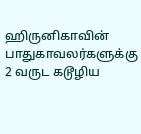ஹிருனிகாவின் பாதுகாவலர்களுக்கு 2 வருட கடூழிய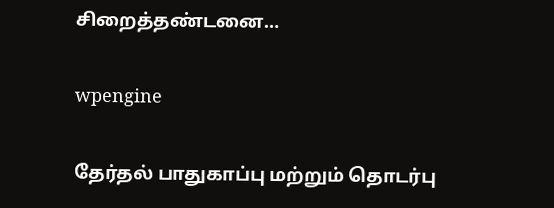சிறைத்தண்டனை…

wpengine

தேர்தல் பாதுகாப்பு மற்றும் தொடர்பு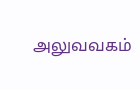அலுவவகம்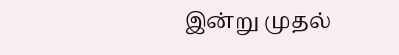இன்று முதல்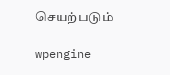செயற்படும்

wpengine